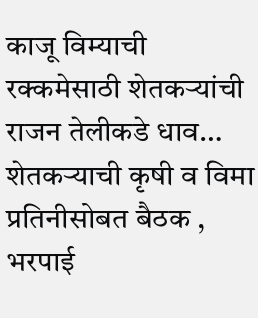काजू विम्याची रक्कमेसाठी शेतकऱ्यांची राजन तेलीकडे धाव…
शेतकऱ्याची कृषी व विमा प्रतिनीसोबत बैठक , भरपाई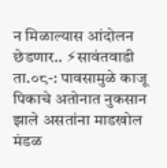न मिळाल्यास आंदोलन छेडणार.. ⚡सावंतवाडी ता.०८-: पावसामुळे काजू पिकाचे अतोनात नुकसान झाले असतांना माडखोल मंडळ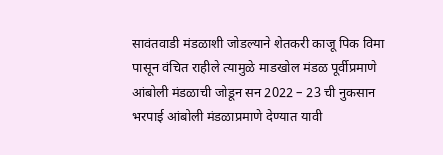सावंतवाडी मंडळाशी जोडल्याने शेतकरी काजू पिक विमा पासून वंचित राहीले त्यामुळे माडखोल मंडळ पूर्वीप्रमाणे आंबोली मंडळाची जोडून सन 2022 – 23 ची नुकसान भरपाई आंबोली मंडळाप्रमाणे देण्यात यावी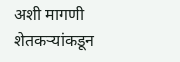अशी मागणी शेतकऱ्यांकडून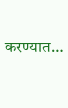करण्यात…